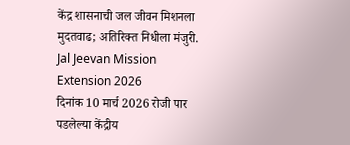केंद्र शासनाची जल जीवन मिशनला मुदतवाढ; अतिरिक्त निधीला मंजुरी.
Jal Jeevan Mission Extension 2026
दिनांक 10 मार्च 2026 रोजी पार पडलेल्या केंद्रीय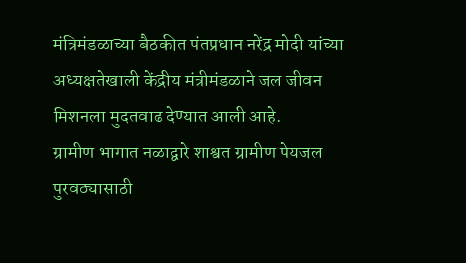मंत्रिमंडळाच्या बैठकीत पंतप्रधान नरेंद्र मोदी यांच्या अध्यक्षतेखाली केंद्रीय मंत्रीमंडळाने जल जीवन मिशनला मुदतवाढ देण्यात आली आहे.
ग्रामीण भागात नळाद्वारे शाश्वत ग्रामीण पेयजल पुरवठ्यासाठी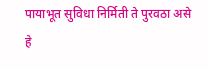पायाभूत सुविधा निर्मिती ते पुरवठा असे हे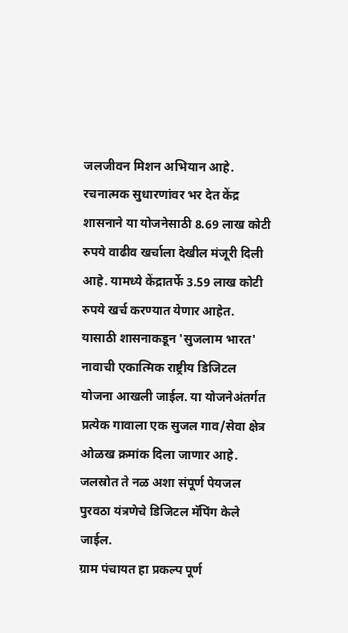जलजीवन मिशन अभियान आहे.
रचनात्मक सुधारणांवर भर देत केंद्र शासनाने या योजनेसाठी 8.69 लाख कोटी रुपये वाढीव खर्चाला देखील मंजूरी दिली आहे. यामध्ये केंद्रातर्फे 3.59 लाख कोटी रुपये खर्च करण्यात येणार आहेत.
यासाठी शासनाकडून 'सुजलाम भारत' नावाची एकात्मिक राष्ट्रीय डिजिटल योजना आखली जाईल. या योजनेअंतर्गत प्रत्येक गावाला एक सुजल गाव/सेवा क्षेत्र ओळख क्रमांक दिला जाणार आहे.
जलस्रोत ते नळ अशा संपूर्ण पेयजल पुरवठा यंत्रणेचे डिजिटल मॅपिंग केले जाईल.
ग्राम पंचायत हा प्रकल्प पूर्ण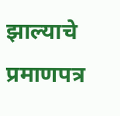झाल्याचे प्रमाणपत्र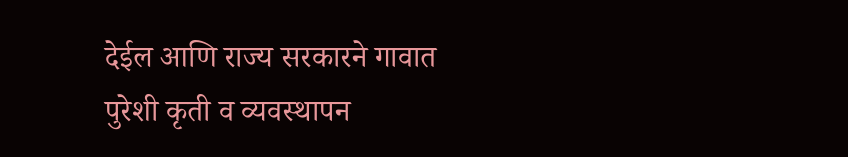देईल आणि राज्य सरकारने गावात पुरेशी कृती व व्यवस्थापन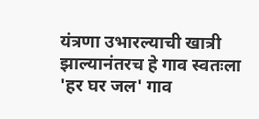यंत्रणा उभारल्याची खात्री झाल्यानंतरच हे गाव स्वतःला 'हर घर जल' गाव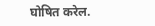घोषित करेल.